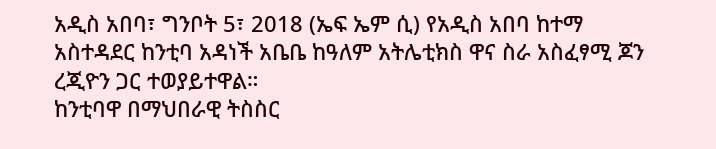አዲስ አበባ፣ ግንቦት 5፣ 2018 (ኤፍ ኤም ሲ) የአዲስ አበባ ከተማ አስተዳደር ከንቲባ አዳነች አቤቤ ከዓለም አትሌቲክስ ዋና ስራ አስፈፃሚ ጆን ረጂዮን ጋር ተወያይተዋል።
ከንቲባዋ በማህበራዊ ትስስር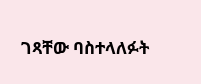ገጻቸው ባስተላለፉት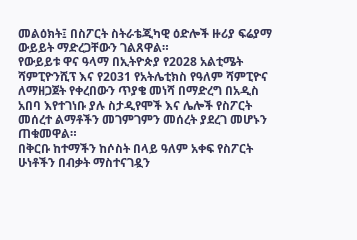መልዕክት፤ በስፖርት ስትራቴጂካዊ ዕድሎች ዙሪያ ፍሬያማ ውይይት ማድረጋቸውን ገልጸዋል።
የውይይቱ ዋና ዓላማ በኢትዮጵያ የ2028 አልቲሜት ሻምፒዮንሺፕ እና የ2031 የአትሌቲክስ የዓለም ሻምፒዮና ለማዘጋጀት የቀረበውን ጥያቄ መነሻ በማድረግ በአዲስ አበባ እየተገነቡ ያሉ ስታዲየሞች እና ሌሎች የስፖርት መሰረተ ልማቶችን መገምገምን መሰረት ያደረገ መሆኑን ጠቁመዋል።
በቅርቡ ከተማችን ከሶስት በላይ ዓለም አቀፍ የስፖርት ሁነቶችን በብቃት ማስተናገዷን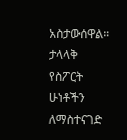አስታውሰዋል።
ታላላቅ የስፖርት ሁነቶችን ለማስተናገድ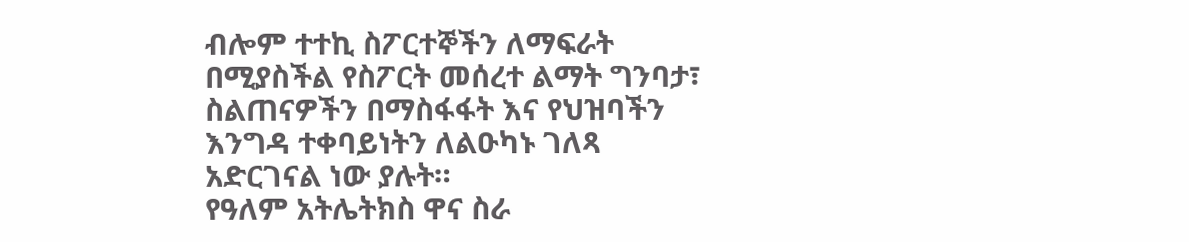ብሎም ተተኪ ስፖርተኞችን ለማፍራት በሚያስችል የስፖርት መሰረተ ልማት ግንባታ፣ ስልጠናዎችን በማስፋፋት እና የህዝባችን እንግዳ ተቀባይነትን ለልዑካኑ ገለጻ አድርገናል ነው ያሉት።
የዓለም አትሌትክስ ዋና ስራ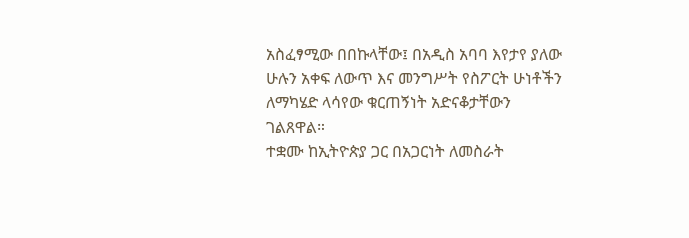አስፈፃሚው በበኩላቸው፤ በአዲስ አባባ እየታየ ያለው ሁሉን አቀፍ ለውጥ እና መንግሥት የስፖርት ሁነቶችን ለማካሄድ ላሳየው ቁርጠኝነት አድናቆታቸውን ገልጸዋል።
ተቋሙ ከኢትዮጵያ ጋር በአጋርነት ለመስራት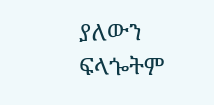ያለውን ፍላጐትም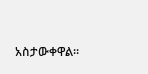አስታውቀዋል።